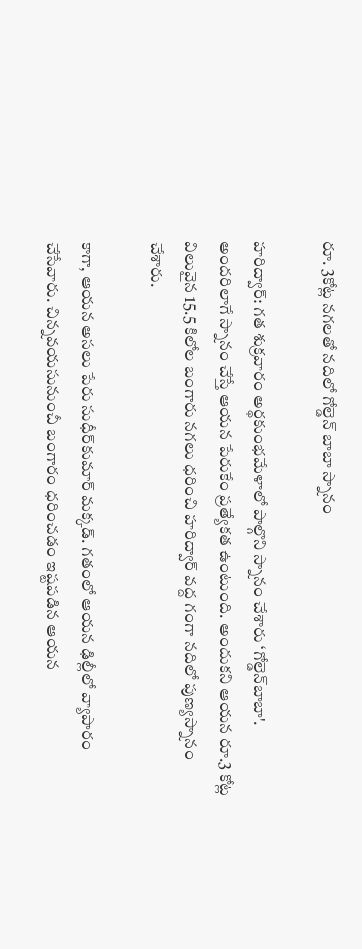రూ. 3కోట్ల నగలతో నదిలో గోల్డెన్ బాబా స్నానం

హరిద్వార్: గత శుక్రవారం అర్థకుంభమేళాలో పాల్గొని స్నానం చేశారు ‘గోల్డెన్‌బాబా'. అందరిలాగే స్నానం చేస్తే ఆయన పేరుకేం ప్రత్యేకత ఉంటుంది. అందుకని ఆయన రూ.3 కోట్ల విలువైన 15.5 కిలోల బంగారు నగలు ధరించి హరిద్వార్‌ వద్ద గంగా నదిలో పుణ్యస్నానం చేశారు.

కాగా, ఆయన అసలు పేరు సుధీర్‌కుమార్‌ మక్కడ్‌. గతంలో ఆయన ఢిల్లీలో వ్యాపారం చేసేవారు. చిన్నవయసునుంచీ బంగారం ధరించడం ఇష్టపడిన ఆయన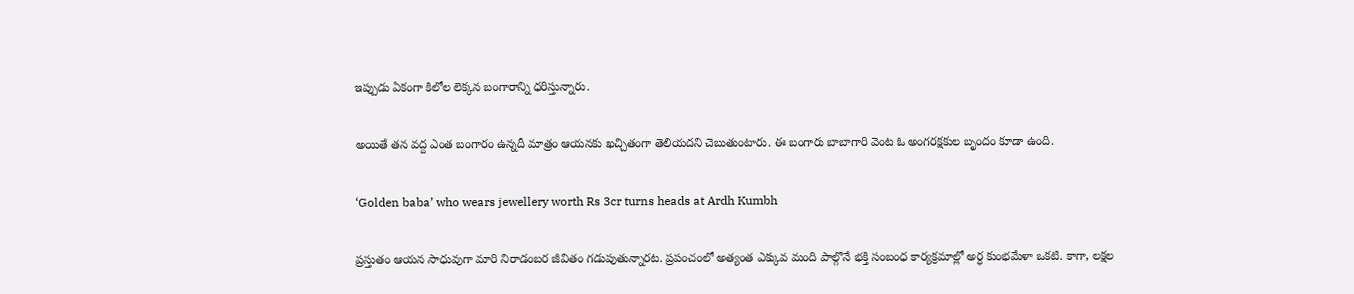ఇప్పుడు ఏకంగా కిలోల లెక్కన బంగారాన్ని ధరిస్తున్నారు.

అయితే తన వద్ద ఎంత బంగారం ఉన్నదీ మాత్రం ఆయనకు ఖచ్చితంగా తెలియదని చెబుతుంటారు. ఈ బంగారు బాబాగారి వెంట ఓ అంగరక్షకుల బృందం కూడా ఉంది.

‘Golden baba’ who wears jewellery worth Rs 3cr turns heads at Ardh Kumbh

ప్రస్తుతం ఆయన సాధువుగా మారి నిరాడంబర జీవితం గడుపుతున్నారట. ప్రపంచంలో అత్యంత ఎక్కువ మంది పాల్గొనే భక్తి సంబంధ కార్యక్రమాల్లో అర్ధ కుంభమేళా ఒకటి. కాగా, లక్షల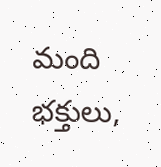మంది భక్తులు,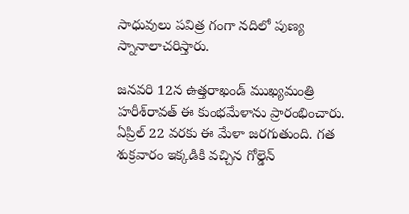సాధువులు పవిత్ర గంగా నదిలో పుణ్య స్నానాలాచరిస్తారు.

జనవరి 12న ఉత్తరాఖండ్‌ ముఖ్యమంత్రి హరీశ్‌రావత్‌ ఈ కుంభమేళాను ప్రారంభించారు. ఏప్రిల్‌ 22 వరకు ఈ మేళా జరగుతుంది. గత శుక్రవారం ఇక్కడికి వచ్చిన గోల్డెన్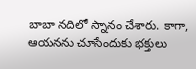బాబా నదిలో స్నానం చేశారు. కాగా, ఆయనను చూసేందుకు భక్తులు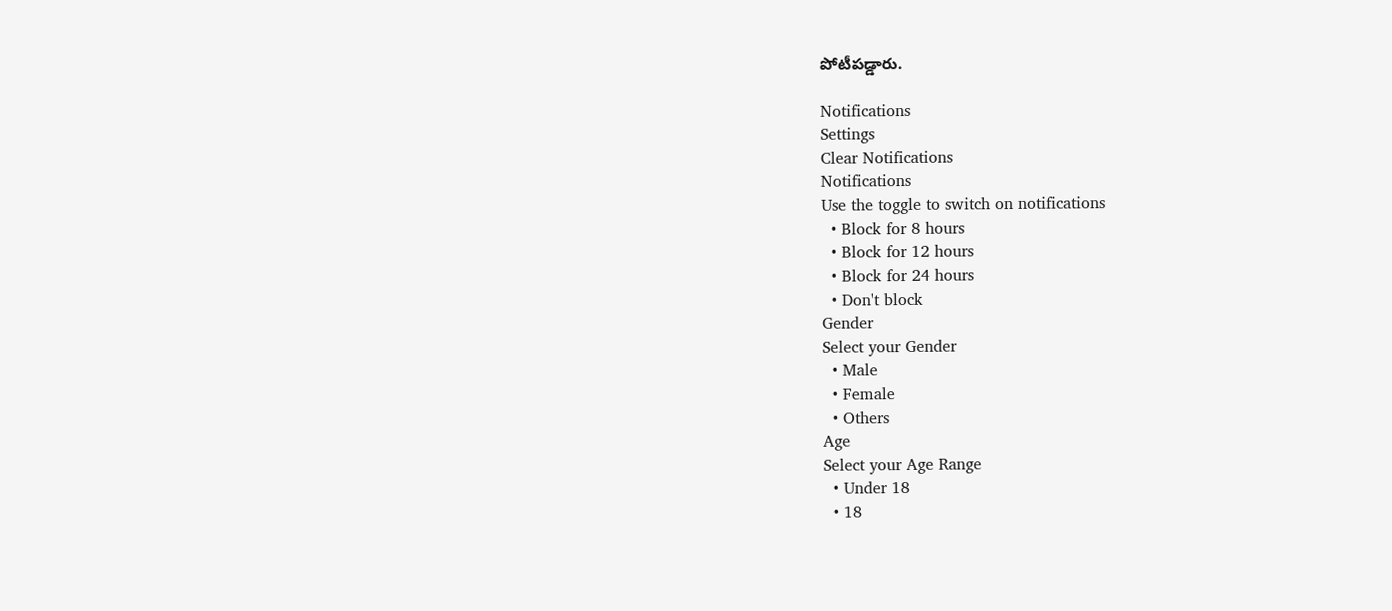పోటీపడ్డారు.

Notifications
Settings
Clear Notifications
Notifications
Use the toggle to switch on notifications
  • Block for 8 hours
  • Block for 12 hours
  • Block for 24 hours
  • Don't block
Gender
Select your Gender
  • Male
  • Female
  • Others
Age
Select your Age Range
  • Under 18
  • 18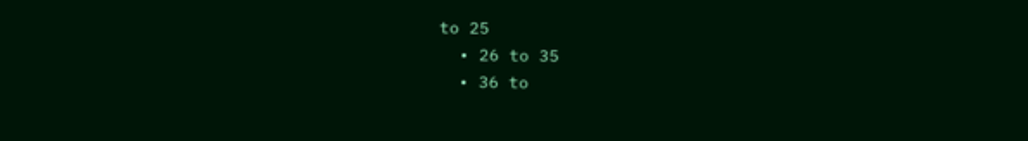to 25
  • 26 to 35
  • 36 to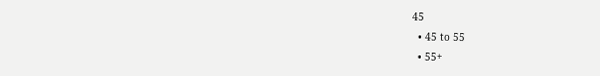45
  • 45 to 55
  • 55+